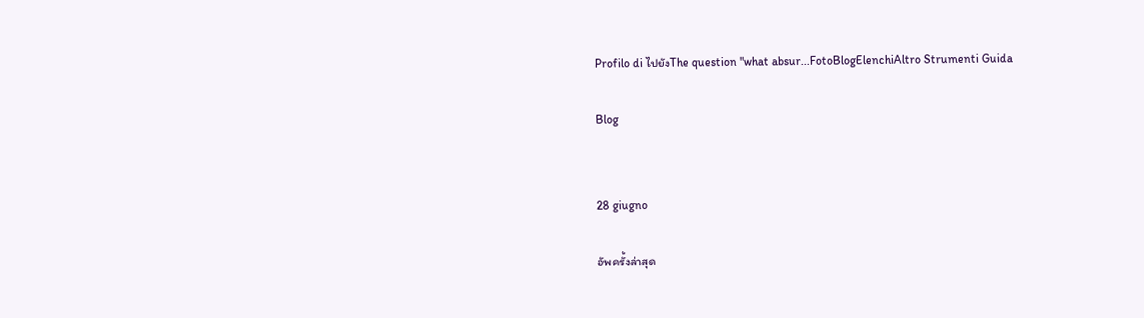Profilo di ไปยังThe question "what absur...FotoBlogElenchiAltro Strumenti Guida

Blog


28 giugno

อัพครั้งล่าสุด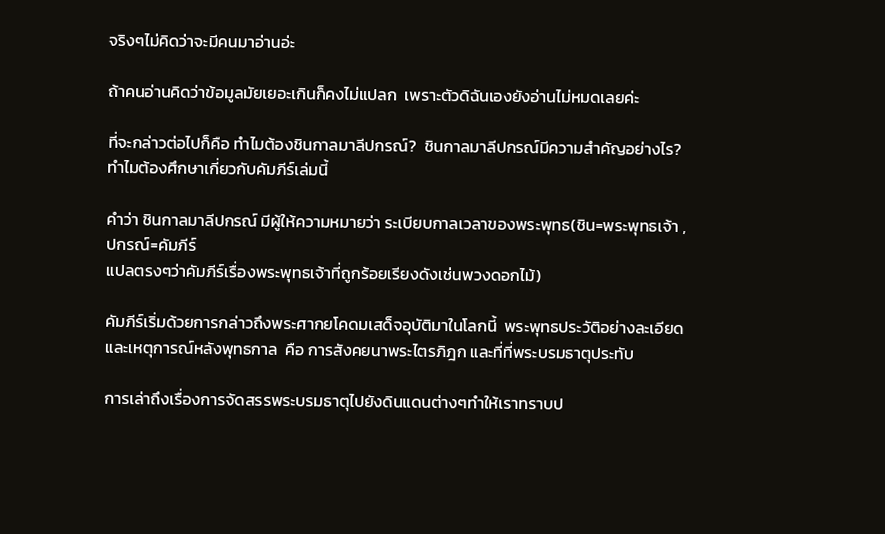จริงๆไม่คิดว่าจะมีคนมาอ่านอ่ะ

ถ้าคนอ่านคิดว่าข้อมูลมัยเยอะเกินก็คงไม่แปลก  เพราะตัวดิฉันเองยังอ่านไม่หมดเลยค่ะ

ที่จะกล่าวต่อไปก็คือ ทำไมต้องชินกาลมาลีปกรณ์?  ชินกาลมาลีปกรณ์มีความสำคัญอย่างไร? ทำไมต้องศึกษาเกี่ยวกับคัมภีร์เล่มนี้

คำว่า ชินกาลมาลีปกรณ์ มีผู้ให้ความหมายว่า ระเบียบกาลเวลาของพระพุทธ(ชิน=พระพุทธเจ้า ,ปกรณ์=คัมภีร์
แปลตรงๆว่าคัมภีร์เรื่องพระพุทธเจ้าที่ถูกร้อยเรียงดังเช่นพวงดอกไม้)

คัมภีร์เริ่มด้วยการกล่าวถึงพระศากยโคดมเสด็จอุบัติมาในโลกนี้  พระพุทธประวัติอย่างละเอียด และเหตุการณ์หลังพุทธกาล  คือ การสังคยนาพระไตรภิฎก และที่ที่พระบรมธาตุประทับ

การเล่าถึงเรื่องการจัดสรรพระบรมธาตุไปยังดินแดนต่างๆทำให้เราทราบป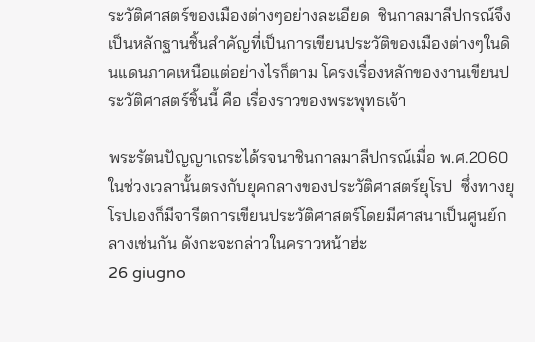ระวัติศาสตร์ของเมืองต่างๆอย่างละเอียด  ชินกาลมาลีปกรณ์จึงเป็นหลักฐานชิ้นสำคัญที่เป็นการเขียนประวัติของเมืองต่างๆในดินแดนภาคเหนือแต่อย่างไรก็ตาม โครงเรื่องหลักของงานเขียนประวัติศาสตร์ชิ้นนี้ คือ เรื่องราวของพระพุทธเจ้า

พระรัตนปัญญาเถระได้รจนาชินกาลมาลีปกรณ์เมื่อ พ.ศ.2060 ในช่วงเวลานั้นตรงกับยุคกลางของประวัติศาสตร์ยุโรป  ซึ่งทางยุโรปเองก็มีจารีตการเขียนประวัติศาสตร์โดยมีศาสนาเป็นศูนย์กลางเช่นกัน ดังกะจะกล่าวในคราวหน้าฮ่ะ
26 giugno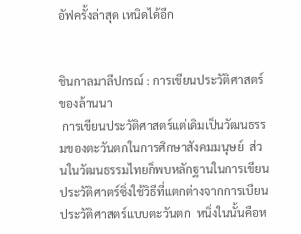อัฟครั้งล่าสุด เหนิดได้อีก


ชินกาลมาลีปกรณ์ : การเขียนประวัติศาสตร์ของล้านนา
 การเขียนประวัติศาสตร์แต่เดิมเป็นวัฒนธรรมของตะวันตกในการศิกษาสังคมมนุษย์  ส่วนในวัฒนธรรมไทยก็พบหลักฐานในการเขียนประวัติศาตร์ซิ่งใช้วิธีที่แตกต่างจากการเบียนประวัติศาสตร์แบบตะวันตก  หนิ่งในนั้นคือห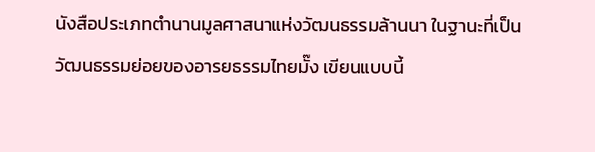นังสือประเภทตำนานมูลศาสนาแห่งวัฒนธรรมล้านนา ในฐานะที่เป็นวัฒนธรรมย่อยของอารยธรรมไทยมั๊ง เขียนแบบนี้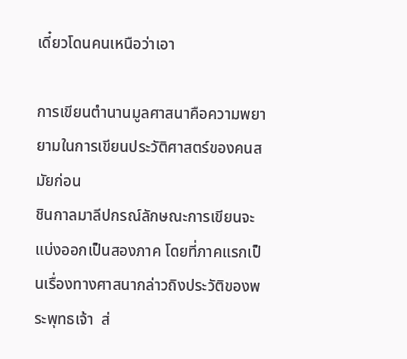เดี๋ยวโดนคนเหนือว่าเอา

การเขียนตำนานมูลศาสนาคือความพยายามในการเขียนประวัติศาสตร์ของคนสมัยก่อน
ชินกาลมาลีปกรณ์ลักษณะการเขียนจะแบ่งออกเป็นสองภาค โดยที่ภาคแรกเป็นเรื่องทางศาสนากล่าวถิงประวัติของพระพุทธเจ้า  ส่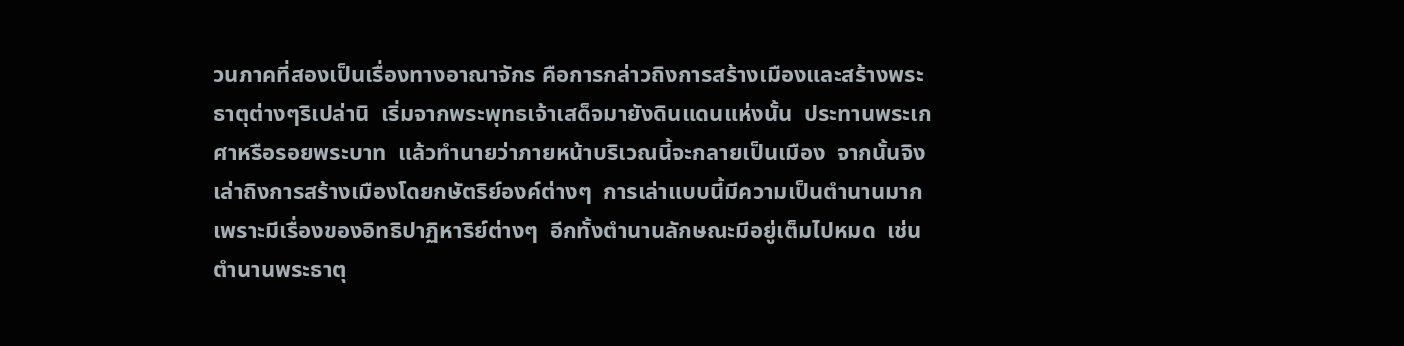วนภาคที่สองเป็นเรื่องทางอาณาจักร คือการกล่าวถิงการสร้างเมืองและสร้างพระธาตุต่างๆริเปล่านิ  เริ่มจากพระพุทธเจ้าเสด็จมายังดินแดนแห่งนั้น  ประทานพระเกศาหรือรอยพระบาท  แล้วทำนายว่าภายหน้าบริเวณนี้จะกลายเป็นเมือง  จากนั้นจิงเล่าถิงการสร้างเมืองโดยกษัตริย์องค์ต่างๆ  การเล่าแบบนี้มีความเป็นตำนานมากเพราะมีเรื่องของอิทธิปาฏิหาริย์ต่างๆ  อีกทั้งตำนานลักษณะมีอยู่เต็มไปหมด  เช่นตำนานพระธาตุ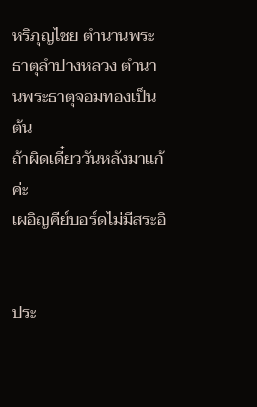หริภุญไชย ตำนานพระธาตุลำปางหลวง ตำนานพระธาตุจอมทองเป็นต้น
ถ้าผิดเดี๋ยววันหลังมาแก้ค่ะ
เผอิญคีย์บอร์ดไม่มีสระอิ


ประ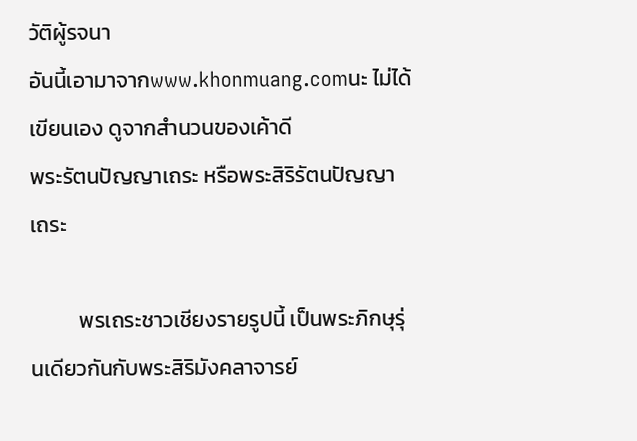วัติผู้รจนา
อันนี้เอามาจากwww.khonmuang.comนะ ไม่ได้เขียนเอง ดูจากสำนวนของเค้าดี
พระรัตนปัญญาเถระ หรือพระสิริรัตนปัญญาเถระ

          พรเถระชาวเชียงรายรูปนี้ เป็นพระภิกษุรุ่นเดียวกันกับพระสิริมังคลาจารย์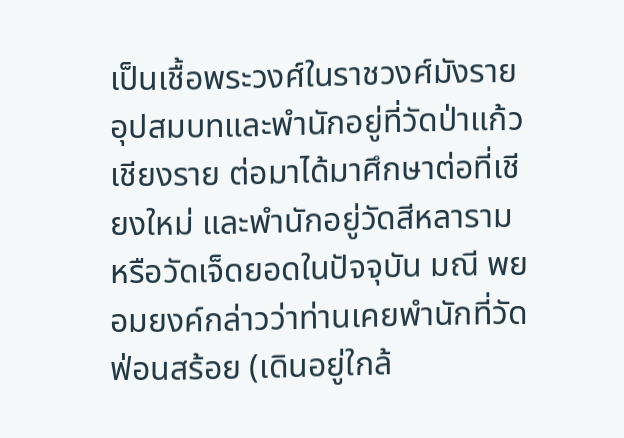เป็นเชื้อพระวงศ์ในราชวงศ์มังราย อุปสมบทและพำนักอยู่ที่วัดป่าแก้ว เชียงราย ต่อมาได้มาศึกษาต่อที่เชียงใหม่ และพำนักอยู่วัดสีหลาราม หรือวัดเจ็ดยอดในปัจจุบัน มณี พยอมยงค์กล่าวว่าท่านเคยพำนักที่วัดฟ่อนสร้อย (เดินอยู่ใกล้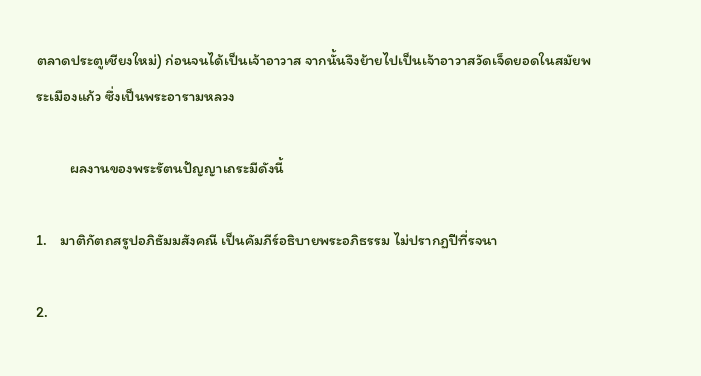ตลาดประตูเชียงใหม่) ก่อนจนได้เป็นเจ้าอาวาส จากนั้นจึงย้ายไปเป็นเจ้าอาวาสวัดเจ็ดยอดในสมัยพระเมืองแก้ว ซึ่งเป็นพระอารามหลวง

          ผลงานของพระรัตนปัญญาเถระมีดังนี้

1.    มาติกัตถสรูปอภิธัมมสังคณี เป็นคัมภีร์อธิบายพระอภิธรรม ไม่ปรากฏปีที่รจนา

2.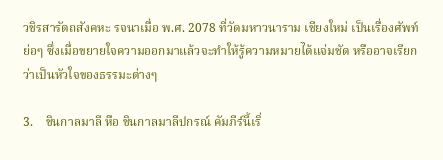วชิรสารัตถสังคหะ รจนาเมื่อ พ.ศ. 2078 ที่วัดมหาวนาราม เชียงใหม่ เป็นเรื่องศัพท์ย่อๆ ซึ่งเมื่อขยายใจความออกมาแล้วจะทำให้รู้ความหมายได้แจ่มชัด หรืออาจเรียกว่าเป็นหัวใจของธรรมะต่างๆ

3.    ชินกาลมาลี หือ ชินกาลมาลีปกรณ์ คัมภีร์นี้เริ่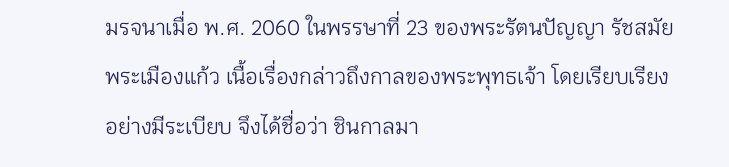มรจนาเมื่อ พ.ศ. 2060 ในพรรษาที่ 23 ของพระรัตนปัญญา รัชสมัยพระเมืองแก้ว เนื้อเรื่องกล่าวถึงกาลของพระพุทธเจ้า โดยเรียบเรียงอย่างมีระเบียบ จึงได้ชื่อว่า ชินกาลมา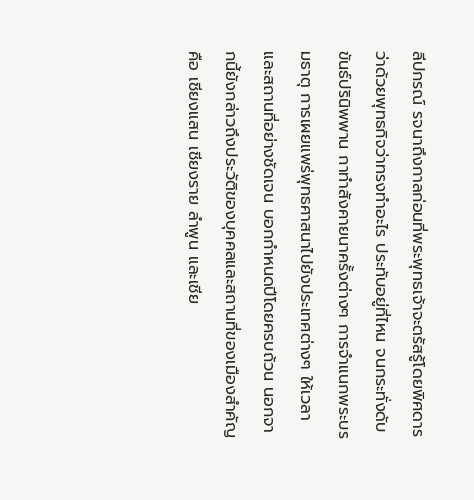ลีปกรณ์ รจนาถึงกาลก่อนที่พระพุทธเจ้าจะตรัสรู้โดยพิศดาร ว่าด้วยพุทธกิจว่าทรงทำอะไร ประทับอยู่ที่ไหน จนกระทั่งดับขันธ์ปรินิพพาน กาทำสังคายนาครั้งต่างๆ การจำแนกพระบรมธาตุ การเผยแพร่พุทธศาสนาไปยังประเทศต่างๆ ให้เวลาและสถานที่อย่างชัดเจน บอกกำหนดปีโดยครบถ้วน นอกจากนี้ยังกล่าวถึงประวัติของบุคคลและสถานที่ของเมืองสำคัญ คือ เชียงแสน เชียงราย ลำพูน และเชีย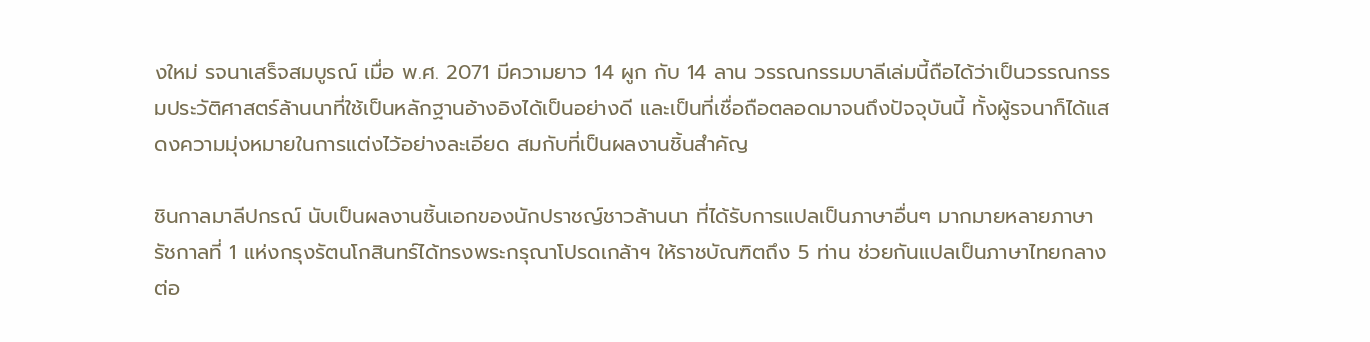งใหม่ รจนาเสร็จสมบูรณ์ เมื่อ พ.ศ. 2071 มีความยาว 14 ผูก กับ 14 ลาน วรรณกรรมบาลีเล่มนี้ถือได้ว่าเป็นวรรณกรรมประวัติศาสตร์ล้านนาที่ใช้เป็นหลักฐานอ้างอิงได้เป็นอย่างดี และเป็นที่เชื่อถือตลอดมาจนถึงปัจจุบันนี้ ทั้งผู้รจนาก็ได้แสดงความมุ่งหมายในการแต่งไว้อย่างละเอียด สมกับที่เป็นผลงานชิ้นสำคัญ

ชินกาลมาลีปกรณ์ นับเป็นผลงานชิ้นเอกของนักปราชญ์ชาวล้านนา ที่ได้รับการแปลเป็นภาษาอื่นๆ มากมายหลายภาษา รัชกาลที่ 1 แห่งกรุงรัตนโกสินทร์ได้ทรงพระกรุณาโปรดเกล้าฯ ให้ราชบัณฑิตถึง 5 ท่าน ช่วยกันแปลเป็นภาษาไทยกลาง ต่อ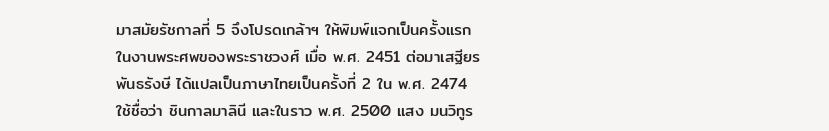มาสมัยรัชกาลที่ 5 จึงโปรดเกล้าฯ ให้พิมพ์แจกเป็นครั้งแรกในงานพระศพของพระราชวงศ์ เมื่อ พ.ศ. 2451 ต่อมาเสฐียร พันธรังษี ได้แปลเป็นภาษาไทยเป็นครั้งที่ 2 ใน พ.ศ. 2474 ใช้ชื่อว่า ชินกาลมาลินี และในราว พ.ศ. 2500 แสง มนวิทูร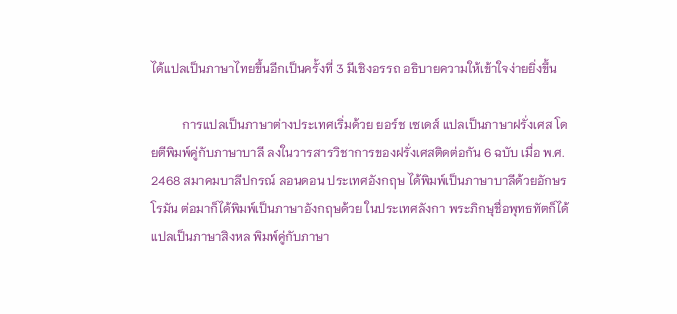ได้แปลเป็นภาษาไทยขึ้นอีกเป็นครั้งที่ 3 มีเชิงอรรถ อธิบายความให้เข้าใจง่ายยิ่งขึ้น

          การแปลเป็นภาษาต่างประเทศเริ่มด้วย ยอร์ช เซเดส์ แปลเป็นภาษาฝรั่งเศส โดยตีพิมพ์คู่กับภาษาบาลี ลงในวารสารวิชาการของฝรั่งเศสติดต่อกัน 6 ฉบับ เมื่อ พ.ศ. 2468 สมาคมบาลีปกรณ์ ลอนดอน ประเทศอังกฤษ ได้พิมพ์เป็นภาษาบาลีด้วยอักษรโรมัน ต่อมาก็ได้พิมพ์เป็นภาษาอังกฤษด้วย ในประเทศลังกา พระภิกษุชื่อพุทธทัตก็ได้แปลเป็นภาษาสิงหล พิมพ์คู่กับภาษา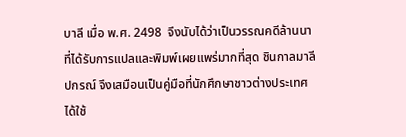บาลี เมื่อ พ.ศ. 2498  จึงนับได้ว่าเป็นวรรณคดีล้านนาที่ได้รับการแปลและพิมพ์เผยแพร่มากที่สุด ชินกาลมาลีปกรณ์ จึงเสมือนเป็นคู่มือที่นักศึกษาชาวต่างประเทศได้ใช้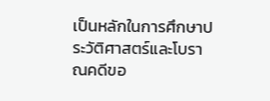เป็นหลักในการศึกษาประวัติศาสตร์และโบราณคดีขอ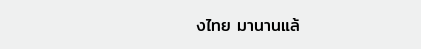งไทย มานานแล้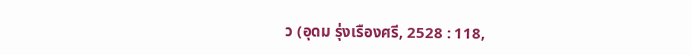ว (อุดม รุ่งเรืองศรี, 2528 : 118,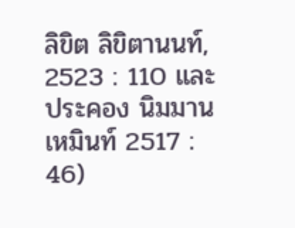ลิขิต ลิขิตานนท์, 2523 : 110 และประคอง นิมมานเหมินท์ 2517 : 46)